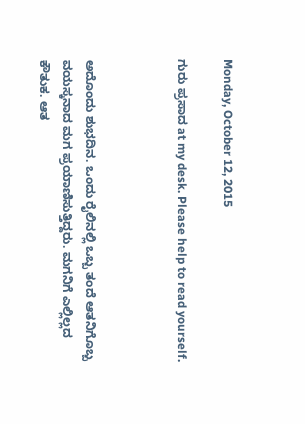Monday, October 12, 2015

ಗುರು ಪ್ರಸಾದ at my desk. Please help to read yourself.



ಅದೊಂದು ಶುಭದಿನ. ಒಂದು ರೈಲಿನಲ್ಲಿ ಒಬ್ಬ ತಂದೆ ಆತನಿಗೊಬ್ಬ ವಯಸ್ಕನಾದ ಮಗ ಪ್ರಯಾಣಿಸುತ್ತಿದ್ದರು. ಮಗನಿಗೆ ಎಲ್ಲಿಲ್ಲದ ಕೌತುಕ. ಆತ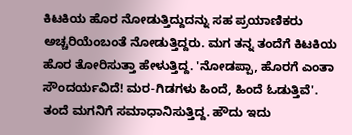ಕಿಟಕಿಯ ಹೊರ ನೋಡುತ್ತಿದ್ದುದನ್ನು ಸಹ ಪ್ರಯಾಣಿಕರು ಅಚ್ಚರಿಯೆಂಬಂತೆ ನೋಡುತ್ತಿದ್ದರು. ಮಗ ತನ್ನ ತಂದೆಗೆ ಕಿಟಕಿಯ ಹೊರ ತೋರಿಸುತ್ತಾ ಹೇಳುತ್ತಿದ್ದ. 'ನೋಡಪ್ಪಾ, ಹೊರಗೆ ಎಂತಾ ಸೌಂದರ್ಯವಿದೆ! ಮರ-ಗಿಡಗಳು ಹಿಂದೆ, ಹಿಂದೆ ಓಡುತ್ತಿವೆ'. ತಂದೆ ಮಗನಿಗೆ ಸಮಾಧಾನಿಸುತ್ತಿದ್ದ. ಹೌದು ಇದು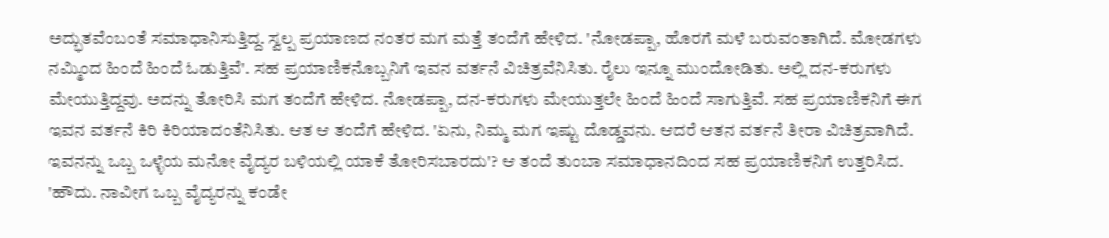ಅದ್ಭುತವೆಂಬಂತೆ ಸಮಾಧಾನಿಸುತ್ತಿದ್ದ. ಸ್ವಲ್ಪ ಪ್ರಯಾಣದ ನಂತರ ಮಗ ಮತ್ತೆ ತಂದೆಗೆ ಹೇಳಿದ. 'ನೋಡಪ್ಪಾ, ಹೊರಗೆ ಮಳೆ ಬರುವಂತಾಗಿದೆ. ಮೋಡಗಳು ನಮ್ಮಿಂದ ಹಿಂದೆ ಹಿಂದೆ ಓಡುತ್ತಿವೆ'. ಸಹ ಪ್ರಯಾಣಿಕನೊಬ್ಬನಿಗೆ ಇವನ ವರ್ತನೆ ವಿಚಿತ್ರವೆನಿಸಿತು. ರೈಲು ಇನ್ನೂ ಮುಂದೋಡಿತು. ಅಲ್ಲಿ ದನ-ಕರುಗಳು ಮೇಯುತ್ತಿದ್ದವು. ಅದನ್ನು ತೋರಿಸಿ ಮಗ ತಂದೆಗೆ ಹೇಳಿದ. ನೋಡಪ್ಪಾ, ದನ-ಕರುಗಳು ಮೇಯುತ್ತಲೇ ಹಿಂದೆ ಹಿಂದೆ ಸಾಗುತ್ತಿವೆ. ಸಹ ಪ್ರಯಾಣಿಕನಿಗೆ ಈಗ ಇವನ ವರ್ತನೆ ಕಿರಿ ಕಿರಿಯಾದಂತೆನಿಸಿತು. ಆತ ಆ ತಂದೆಗೆ ಹೇಳಿದ. 'ಏನು, ನಿಮ್ಮ ಮಗ ಇಷ್ಟು ದೊಡ್ಡವನು. ಆದರೆ ಆತನ ವರ್ತನೆ ತೀರಾ ವಿಚಿತ್ರವಾಗಿದೆ. ಇವನನ್ನು ಒಬ್ಬ ಒಳ್ಳೆಯ ಮನೋ ವೈದ್ಯರ ಬಳಿಯಲ್ಲಿ ಯಾಕೆ ತೋರಿಸಬಾರದು'? ಆ ತಂದೆ ತುಂಬಾ ಸಮಾಧಾನದಿಂದ ಸಹ ಪ್ರಯಾಣಿಕನಿಗೆ ಉತ್ತರಿಸಿದ. 'ಹೌದು. ನಾವೀಗ ಒಬ್ಬ ವೈದ್ಯರನ್ನು ಕಂಡೇ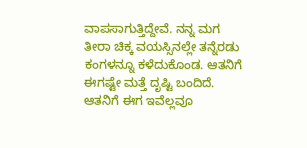ವಾಪಸಾಗುತ್ತಿದ್ದೇವೆ. ನನ್ನ ಮಗ ತೀರಾ ಚಿಕ್ಕ ವಯಸ್ಸಿನಲ್ಲೇ ತನ್ನೆರಡು ಕಂಗಳನ್ನೂ ಕಳೆದುಕೊಂಡ. ಆತನಿಗೆ ಈಗಷ್ಟೇ ಮತ್ತೆ ದೃಷ್ಟಿ ಬಂದಿದೆ. ಆತನಿಗೆ ಈಗ ಇವೆಲ್ಲವೂ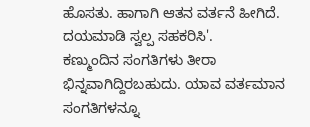ಹೊಸತು. ಹಾಗಾಗಿ ಆತನ ವರ್ತನೆ ಹೀಗಿದೆ. ದಯಮಾಡಿ ಸ್ವಲ್ಪ ಸಹಕರಿಸಿ'.
ಕಣ್ಮುಂದಿನ ಸಂಗತಿಗಳು ತೀರಾ ಭಿನ್ನವಾಗಿದ್ದಿರಬಹುದು. ಯಾವ ವರ್ತಮಾನ ಸಂಗತಿಗಳನ್ನೂ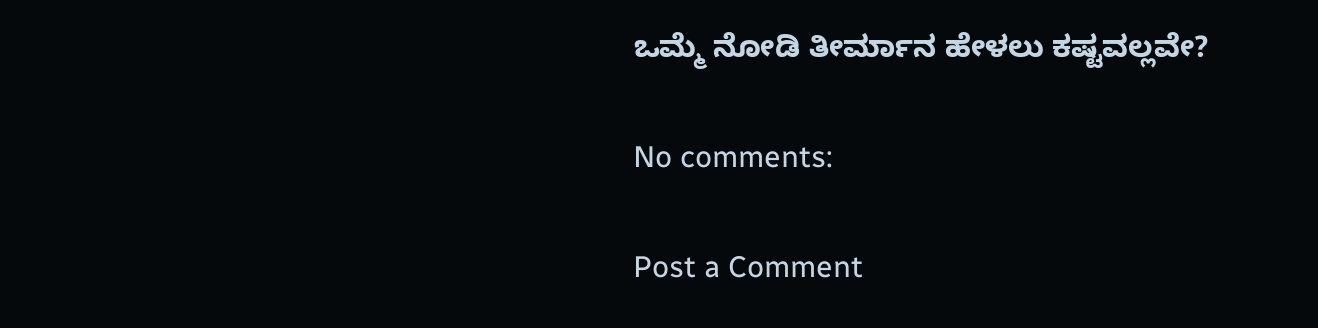ಒಮ್ಮೆ ನೋಡಿ ತೀರ್ಮಾನ ಹೇಳಲು ಕಷ್ಟವಲ್ಲವೇ?

No comments:

Post a Comment